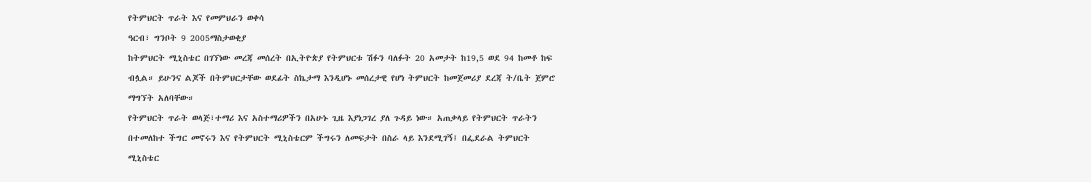የትምህርት ጥራት እና የመምህራን ወቀሳ
ዓርብ፣ ግንቦት 9 2005ማስታወቂያ
ከትምህርት ሚኒስቴር በገኘነው መረጃ መሰረት በኢትዮጵያ የትምህርቱ ሽፉን ባለፉት 20 አመታት ከ19,5 ወደ 94 ከመቶ ከፍ ብሏል። ይሁንና ልጆች በትምህርታቸው ወደፊት ስኬታማ እንዲሆኑ መሰረታዊ የሆነ ትምህርት ከመጀመሪያ ደረጃ ት/ቤት ጀምሮ ማግኘት አለባቸው።
የትምህርት ጥራት ወላጅ፣ተማሪ እና አስተማሪዎችን በአሁኑ ጊዜ እያነጋገረ ያለ ጉዳይ ነው። አጠቃላይ የትምህርት ጥራትን በተመለከተ ችግር መኖሩን እና የትምህርት ሚኒስቴርም ችግሩን ለመፍታት በስራ ላይ እንደሚገኝ፤ በፌደራል ትምህርት ሚኒስቴር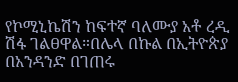የኮሚኒኬሽን ከፍተኛ ባለሙያ አቶ ረዲ ሽፋ ገልፀዋል።በሌላ በኩል በኢትዮጵያ በአንዳንድ በገጠሩ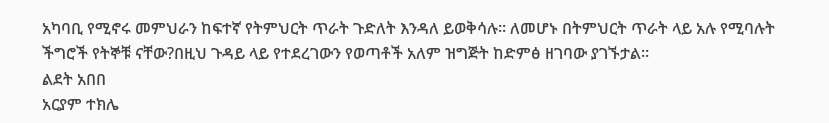አካባቢ የሚኖሩ መምህራን ከፍተኛ የትምህርት ጥራት ጉድለት እንዳለ ይወቅሳሉ። ለመሆኑ በትምህርት ጥራት ላይ አሉ የሚባሉት ችግሮች የትኞቹ ናቸው?በዚህ ጉዳይ ላይ የተደረገውን የወጣቶች አለም ዝግጅት ከድምፅ ዘገባው ያገኙታል።
ልደት አበበ
አርያም ተክሌ